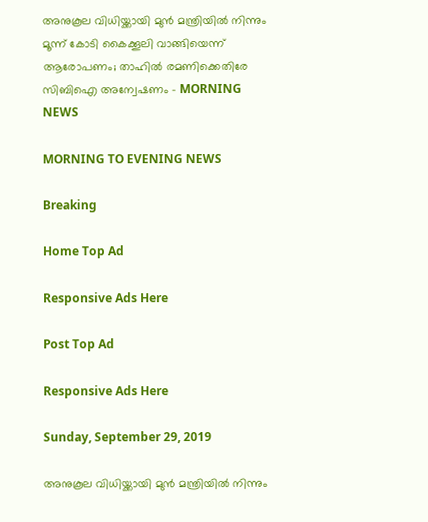അനുകൂല വിധിയ്ക്കായി മുന്‍ മന്ത്രിയില്‍ നിന്നും മൂന്ന് കോടി കൈക്കൂലി വാങ്ങിയെന്ന് ആരോപണം; താഹില്‍ രമണിക്കെതിരേ സിബിഐ അന്വേഷണം - MORNING NEWS

MORNING TO EVENING NEWS

Breaking

Home Top Ad

Responsive Ads Here

Post Top Ad

Responsive Ads Here

Sunday, September 29, 2019

അനുകൂല വിധിയ്ക്കായി മുന്‍ മന്ത്രിയില്‍ നിന്നും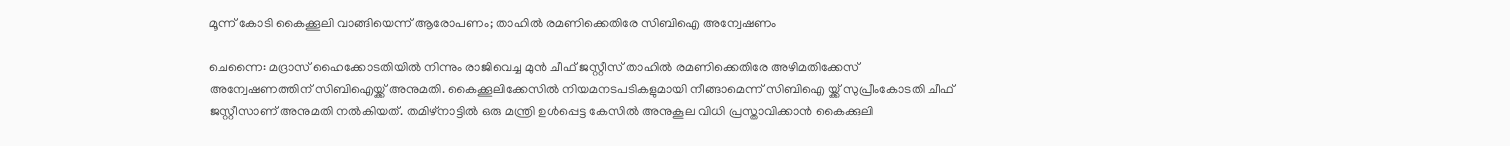മൂന്ന് കോടി കൈക്കൂലി വാങ്ങിയെന്ന് ആരോപണം; താഹില്‍ രമണിക്കെതിരേ സിബിഐ അന്വേഷണം

ചെന്നൈ: മദ്രാസ് ഹൈക്കോടതിയില്‍ നിന്നും രാജിവെച്ച മുന്‍ ചീഫ് ജസ്റ്റീസ് താഹില്‍ രമണിക്കെതിരേ അഴിമതിക്കേസ് അന്വേഷണത്തിന് സിബിഐയ്ക്ക് അനുമതി. കൈക്കൂലിക്കേസില്‍ നിയമനടപടികളുമായി നീങ്ങാമെന്ന് സിബിഐ യ്ക്ക് സുപ്രീംകോടതി ചീഫ് ജസ്റ്റീസാണ് അനുമതി നല്‍കിയത്. തമിഴ്‌നാട്ടില്‍ ഒരു മന്ത്രി ഉള്‍പ്പെട്ട കേസില്‍ അനുകൂല വിധി പ്രസ്താവിക്കാന്‍ കൈക്കുലി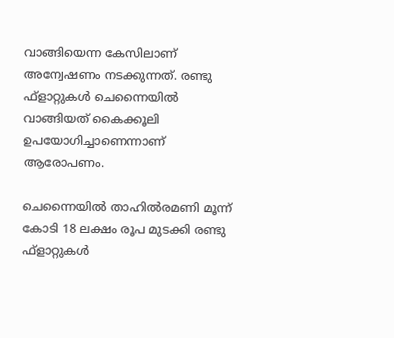വാങ്ങിയെന്ന കേസിലാണ് അന്വേഷണം നടക്കുന്നത്. രണ്ടു ഫ്‌ളാറ്റുകള്‍ ചെന്നൈയില്‍ വാങ്ങിയത് കൈക്കൂലി ഉപയോഗിച്ചാണെന്നാണ് ആരോപണം.

ചെന്നൈയില്‍ താഹില്‍രമണി മൂന്ന് കോടി 18 ലക്ഷം രൂപ മുടക്കി രണ്ടു ഫ്‌ളാറ്റുകള്‍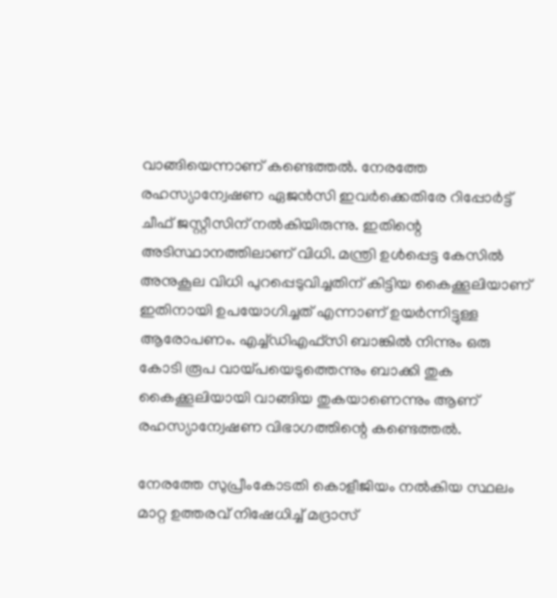വാങ്ങിയെന്നാണ് കണ്ടെത്തല്‍. നേരത്തേ രഹസ്യാന്വേഷണ ഏജന്‍സി ഇവര്‍ക്കെതിരേ റിപ്പോര്‍ട്ട് ചീഫ് ജസ്റ്റീസിന് നല്‍കിയിരുന്നു. ഇതിന്റെ അടിസ്ഥാനത്തിലാണ് വിധി. മന്ത്രി ഉള്‍പ്പെട്ട കേസില്‍ അനുകൂല വിധി പുറപ്പെടുവിച്ചതിന് കിട്ടിയ കൈക്കൂലിയാണ് ഇതിനായി ഉപയോഗിച്ചത് എന്നാണ് ഉയര്‍ന്നിട്ടുള്ള ആരോപണം. എച്ച്ഡിഎഫ്‌സി ബാങ്കില്‍ നിന്നും ഒരു കോടി രൂപ വായ്പയെടുത്തെന്നും ബാക്കി തുക കൈക്കൂലിയായി വാങ്ങിയ തുകയാണെന്നും ആണ് രഹസ്യാന്വേഷണ വിഭാഗത്തിന്റെ കണ്ടെത്തല്‍.

നേരത്തേ സുപ്രീംകോടതി കൊളീജിയം നല്‍കിയ സ്ഥലം മാറ്റ ഉത്തരവ് നിഷേധിച്ച് മദ്രാസ്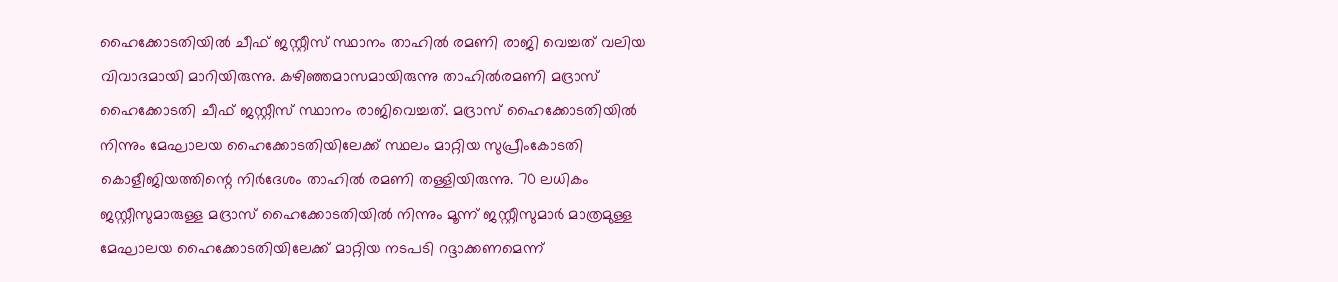ഹൈക്കോടതിയില്‍ ചീഫ് ജസ്റ്റീസ് സ്ഥാനം താഹില്‍ രമണി രാജി വെച്ചത് വലിയ വിവാദമായി മാറിയിരുന്നു. കഴിഞ്ഞമാസമായിരുന്നു താഹില്‍രമണി മദ്രാസ് ഹൈക്കോടതി ചീഫ് ജസ്റ്റീസ് സ്ഥാനം രാജിവെച്ചത്. മദ്രാസ് ഹൈക്കോടതിയില്‍ നിന്നും മേഘാലയ ഹൈക്കോടതിയിലേക്ക് സ്ഥലം മാറ്റിയ സുപ്രീംകോടതി കൊളീജിയത്തിന്റെ നിര്‍ദേശം താഹില്‍ രമണി തള്ളിയിരുന്നു. 70 ലധികം ജസ്റ്റീസുമാരുള്ള മദ്രാസ് ഹൈക്കോടതിയില്‍ നിന്നും മൂന്ന് ജസ്റ്റീസുമാര്‍ മാത്രമുള്ള മേഘാലയ ഹൈക്കോടതിയിലേക്ക് മാറ്റിയ നടപടി റദ്ദാക്കണമെന്ന്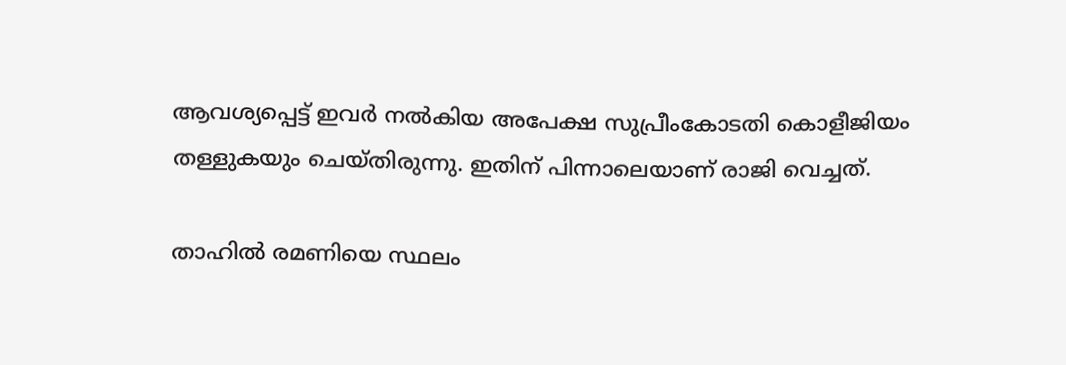ആവശ്യപ്പെട്ട് ഇവര്‍ നല്‍കിയ അപേക്ഷ സുപ്രീംകോടതി കൊളീജിയം തള്ളുകയും ചെയ്തിരുന്നു. ഇതിന് പിന്നാലെയാണ് രാജി വെച്ചത്.

താഹില്‍ രമണിയെ സ്ഥലം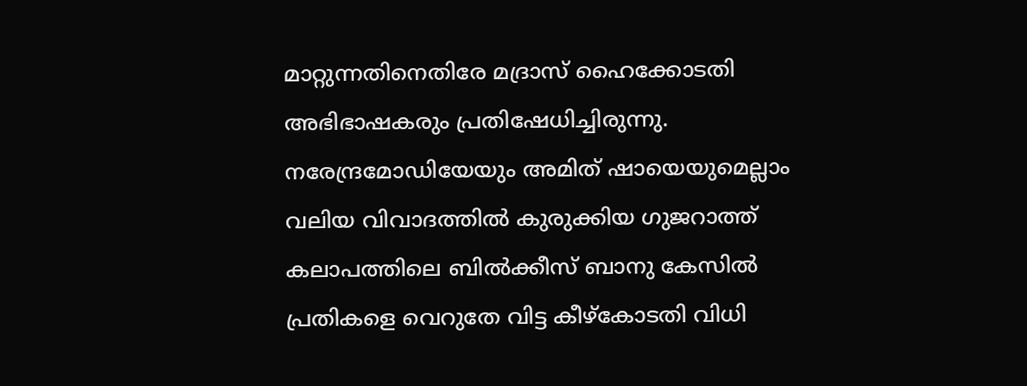മാറ്റുന്നതിനെതിരേ മദ്രാസ് ഹൈക്കോടതി അഭിഭാഷകരും പ്രതിഷേധിച്ചിരുന്നു. നരേന്ദ്രമോഡിയേയും അമിത് ഷായെയുമെല്ലാം വലിയ വിവാദത്തില്‍ കുരുക്കിയ ഗുജറാത്ത് കലാപത്തിലെ ബില്‍ക്കീസ് ബാനു കേസില്‍ പ്രതികളെ വെറുതേ വിട്ട കീഴ്‌കോടതി വിധി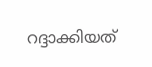റദ്ദാക്കിയത്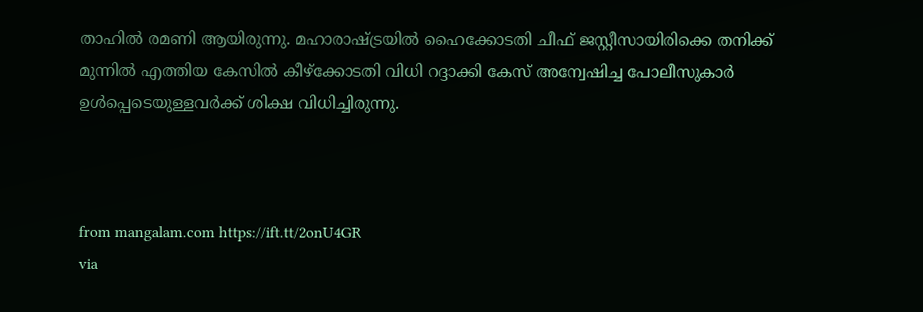താഹില്‍ രമണി ആയിരുന്നു. മഹാരാഷ്ട്രയില്‍ ഹൈക്കോടതി ചീഫ് ജസ്റ്റീസായിരിക്കെ തനിക്ക് മുന്നില്‍ എത്തിയ കേസില്‍ കീഴ്‌ക്കോടതി വിധി റദ്ദാക്കി കേസ് അന്വേഷിച്ച പോലീസുകാര്‍ ഉള്‍പ്പെടെയുള്ളവര്‍ക്ക് ശിക്ഷ വിധിച്ചിരുന്നു.



from mangalam.com https://ift.tt/2onU4GR
via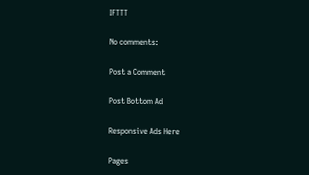IFTTT

No comments:

Post a Comment

Post Bottom Ad

Responsive Ads Here

Pages